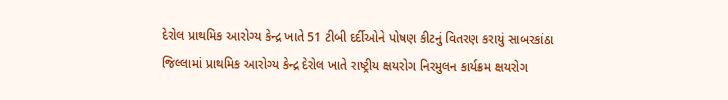દેરોલ પ્રાથમિક આરોગ્ય કેન્દ્ર ખાતે 51 ટીબી દર્દીઓને પોષણ કીટનું વિતરણ કરાયું સાબરકાંઠા જિલ્લામાં પ્રાથમિક આરોગ્ય કેન્દ્ર દેરોલ ખાતે રાષ્ટ્રીય ક્ષયરોગ નિરમુલન કાર્યક્રમ ક્ષયરોગ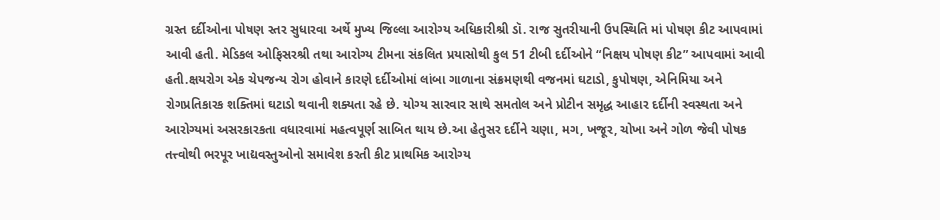ગ્રસ્ત દર્દીઓના પોષણ સ્તર સુધારવા અર્થે મુખ્ય જિલ્લા આરોગ્ય અધિકારીશ્રી ડૉ. રાજ સુતરીયાની ઉપસ્થિતિ માં પોષણ કીટ આપવામાં આવી હતી. મેડિકલ ઓફિસરશ્રી તથા આરોગ્ય ટીમના સંકલિત પ્રયાસોથી કુલ 51 ટીબી દર્દીઓને “નિક્ષય પોષણ કીટ” આપવામાં આવી હતી.ક્ષયરોગ એક ચેપજન્ય રોગ હોવાને કારણે દર્દીઓમાં લાંબા ગાળાના સંક્રમણથી વજનમાં ઘટાડો, કુપોષણ, એનિમિયા અને રોગપ્રતિકારક શક્તિમાં ઘટાડો થવાની શક્યતા રહે છે. યોગ્ય સારવાર સાથે સમતોલ અને પ્રોટીન સમૃદ્ધ આહાર દર્દીની સ્વસ્થતા અને આરોગ્યમાં અસરકારકતા વધારવામાં મહત્વપૂર્ણ સાબિત થાય છે.આ હેતુસર દર્દીને ચણા, મગ, ખજૂર, ચોખા અને ગોળ જેવી પોષક તત્ત્વોથી ભરપૂર ખાદ્યવસ્તુઓનો સમાવેશ કરતી કીટ પ્રાથમિક આરોગ્ય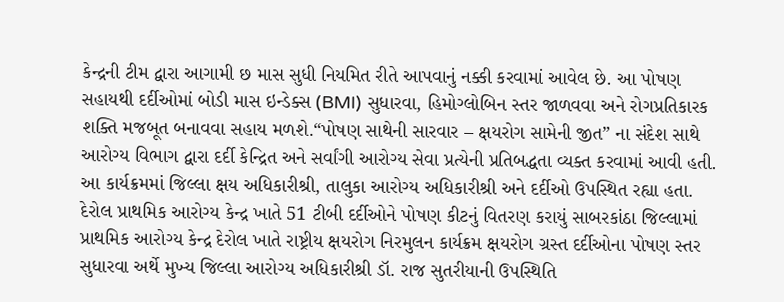કેન્દ્રની ટીમ દ્વારા આગામી છ માસ સુધી નિયમિત રીતે આપવાનું નક્કી કરવામાં આવેલ છે. આ પોષણ સહાયથી દર્દીઓમાં બોડી માસ ઇન્ડેક્સ (BMI) સુધારવા, હિમોગ્લોબિન સ્તર જાળવવા અને રોગપ્રતિકારક શક્તિ મજબૂત બનાવવા સહાય મળશે.“પોષણ સાથેની સારવાર – ક્ષયરોગ સામેની જીત” ના સંદેશ સાથે આરોગ્ય વિભાગ દ્વારા દર્દી કેન્દ્રિત અને સર્વાંગી આરોગ્ય સેવા પ્રત્યેની પ્રતિબદ્ધતા વ્યક્ત કરવામાં આવી હતી. આ કાર્યક્રમમાં જિલ્લા ક્ષય અધિકારીશ્રી, તાલુકા આરોગ્ય અધિકારીશ્રી અને દર્દીઓ ઉપસ્થિત રહ્યા હતા.
દેરોલ પ્રાથમિક આરોગ્ય કેન્દ્ર ખાતે 51 ટીબી દર્દીઓને પોષણ કીટનું વિતરણ કરાયું સાબરકાંઠા જિલ્લામાં પ્રાથમિક આરોગ્ય કેન્દ્ર દેરોલ ખાતે રાષ્ટ્રીય ક્ષયરોગ નિરમુલન કાર્યક્રમ ક્ષયરોગ ગ્રસ્ત દર્દીઓના પોષણ સ્તર સુધારવા અર્થે મુખ્ય જિલ્લા આરોગ્ય અધિકારીશ્રી ડૉ. રાજ સુતરીયાની ઉપસ્થિતિ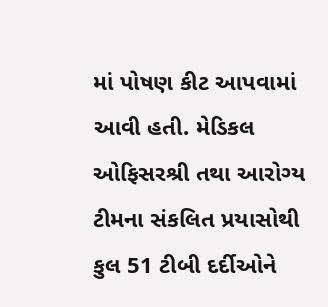માં પોષણ કીટ આપવામાં આવી હતી. મેડિકલ ઓફિસરશ્રી તથા આરોગ્ય ટીમના સંકલિત પ્રયાસોથી કુલ 51 ટીબી દર્દીઓને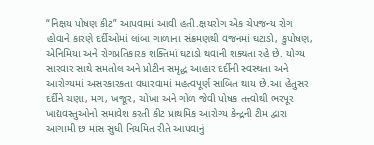“નિક્ષય પોષણ કીટ” આપવામાં આવી હતી.ક્ષયરોગ એક ચેપજન્ય રોગ હોવાને કારણે દર્દીઓમાં લાંબા ગાળાના સંક્રમણથી વજનમાં ઘટાડો, કુપોષણ, એનિમિયા અને રોગપ્રતિકારક શક્તિમાં ઘટાડો થવાની શક્યતા રહે છે. યોગ્ય સારવાર સાથે સમતોલ અને પ્રોટીન સમૃદ્ધ આહાર દર્દીની સ્વસ્થતા અને આરોગ્યમાં અસરકારકતા વધારવામાં મહત્વપૂર્ણ સાબિત થાય છે.આ હેતુસર દર્દીને ચણા, મગ, ખજૂર, ચોખા અને ગોળ જેવી પોષક તત્ત્વોથી ભરપૂર ખાદ્યવસ્તુઓનો સમાવેશ કરતી કીટ પ્રાથમિક આરોગ્ય કેન્દ્રની ટીમ દ્વારા આગામી છ માસ સુધી નિયમિત રીતે આપવાનું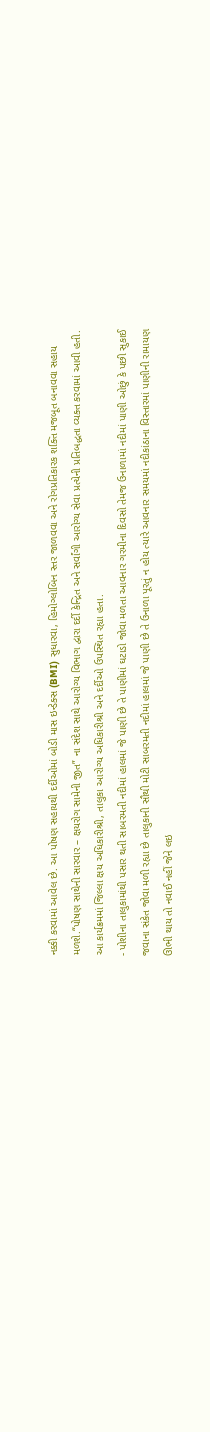નક્કી કરવામાં આવેલ છે. આ પોષણ સહાયથી દર્દીઓમાં બોડી માસ ઇન્ડેક્સ (BMI) સુધારવા, હિમોગ્લોબિન સ્તર જાળવવા અને રોગપ્રતિકારક શક્તિ મજબૂત બનાવવા સહાય મળશે.“પોષણ સાથેની સારવાર – ક્ષયરોગ સામેની જીત” ના સંદેશ સાથે આરોગ્ય વિભાગ દ્વારા દર્દી કેન્દ્રિત અને સર્વાંગી આરોગ્ય સેવા પ્રત્યેની પ્રતિબદ્ધતા વ્યક્ત કરવામાં આવી હતી. આ કાર્યક્રમમાં જિલ્લા ક્ષય અધિકારીશ્રી, તાલુકા આરોગ્ય અધિકારીશ્રી અને દર્દીઓ ઉપસ્થિત રહ્યા હતા.
- પોશીના તાલુકામાંથી પસાર થતી સાબરમતી નદીમાં હાલમાં જે પાણી છે તે પાણીમાં ઘટાડો જોવા મળતા આવનાર ગરમીના દિવસો તેમજ ઉનાળામાં નદીમાં પાણી ઓછું કે પછી સુકાઈ જવાના સંકેત જોવા મળી રહ્યા છે તાલુકાની સૌથી મોટી સાબરમતી નદીમાં હાલમાં જે પાણી છે તે ઉનાળા પૂરતું ન હોય ત્યારે આવનાર સમયમાં નદીકાંઠાના વિસ્તારમાં પાણીની રામાયણ ઊભી થાય તો નવાઈ નહીં જેને લઇ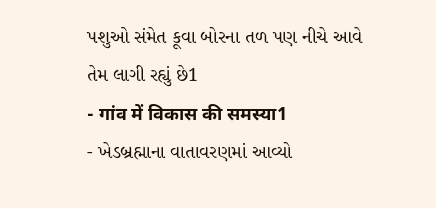પશુઓ સંમેત કૂવા બોરના તળ પણ નીચે આવે તેમ લાગી રહ્યું છે1
- गांव में विकास की समस्या1
- ખેડબ્રહ્માના વાતાવરણમાં આવ્યો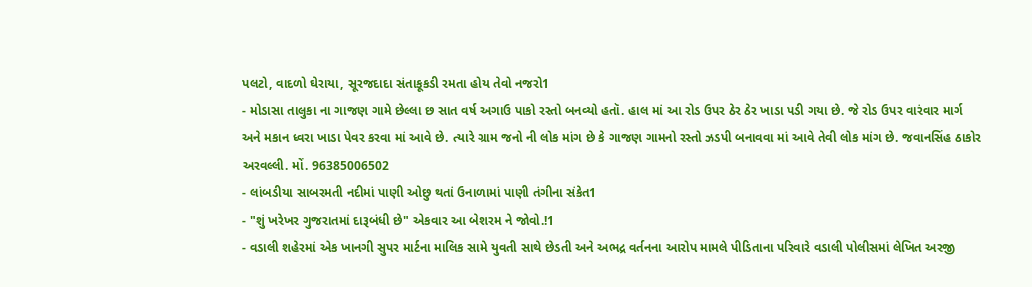પલટો, વાદળો ઘેરાયા, સૂરજદાદા સંતાકૂકડી રમતા હોય તેવો નજરો1
- મોડાસા તાલુકા ના ગાજણ ગામે છેલ્લા છ સાત વર્ષ અગાઉ પાકો રસ્તો બનવ્યો હતૉ. હાલ માં આ રોડ ઉપર ઠેર ઠેર ખાડા પડી ગયા છે. જે રોડ ઉપર વારંવાર માર્ગ અને મકાન ધ્વરા ખાડા પેવર કરવા માં આવે છે. ત્યારે ગ્રામ જનો ની લોક માંગ છે કે ગાજણ ગામનો રસ્તો ઝડપી બનાવવા માં આવે તેવી લોક માંગ છે. જવાનસિંહ ઠાકોર અરવલ્લી. મોં. 96385006502
- લાંબડીયા સાબરમતી નદીમાં પાણી ઓછુ થતાં ઉનાળામાં પાણી તંગીના સંકેત1
- "શું ખરેખર ગુજરાતમાં દારૂબંધી છે" એકવાર આ બેશરમ ને જોવો.!1
- વડાલી શહેરમાં એક ખાનગી સુપર માર્ટના માલિક સામે યુવતી સાથે છેડતી અને અભદ્ર વર્તનના આરોપ મામલે પીડિતાના પરિવારે વડાલી પોલીસમાં લેખિત અરજી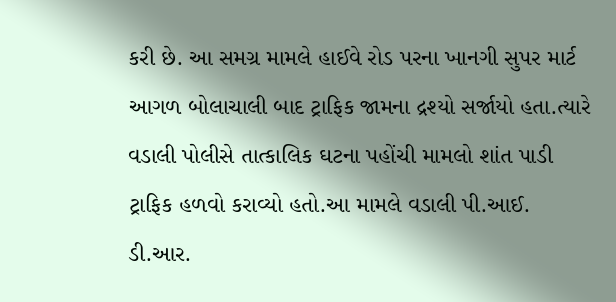કરી છે. આ સમગ્ર મામલે હાઈવે રોડ પરના ખાનગી સુપર માર્ટ આગળ બોલાચાલી બાદ ટ્રાફિક જામના દ્રશ્યો સર્જાયો હતા.ત્યારે વડાલી પોલીસે તાત્કાલિક ઘટના પહોંચી મામલો શાંત પાડી ટ્રાફિક હળવો કરાવ્યો હતો.આ મામલે વડાલી પી.આઈ. ડી.આર.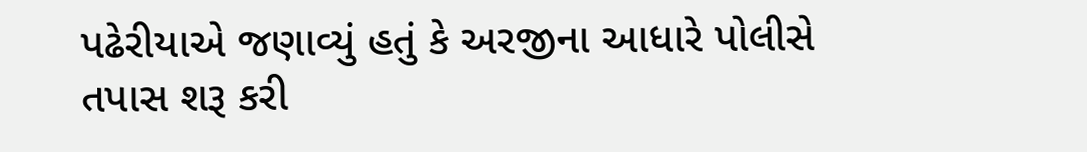પઢેરીયાએ જણાવ્યું હતું કે અરજીના આધારે પોલીસે તપાસ શરૂ કરી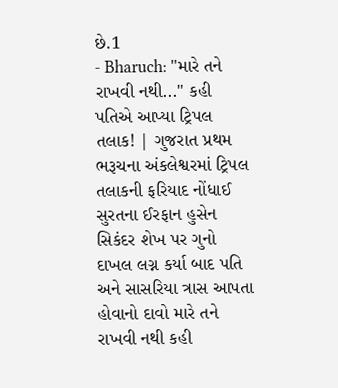છે.1
- Bharuch: "મારે તને રાખવી નથી..." કહી પતિએ આપ્યા ટ્રિપલ તલાક! | ગુજરાત પ્રથમ ભરૂચના અંકલેશ્વરમાં ટ્રિપલ તલાકની ફરિયાદ નોંધાઈ સુરતના ઈરફાન હુસેન સિકંદર શેખ પર ગુનો દાખલ લગ્ન કર્યા બાદ પતિ અને સાસરિયા ત્રાસ આપતા હોવાનો દાવો મારે તને રાખવી નથી કહી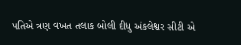પતિએ ત્રણ વખત તલાક બોલી દીધુ અંકલેશ્વર સીટી એ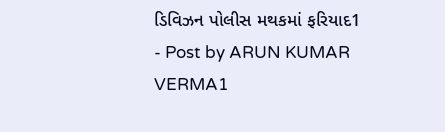ડિવિઝન પોલીસ મથકમાં ફરિયાદ1
- Post by ARUN KUMAR VERMA1